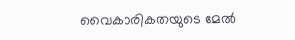വൈകാരികതയുടെ മേൽ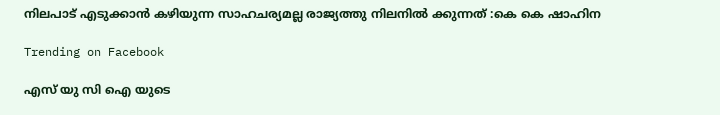നിലപാട് എടുക്കാൻ കഴിയുന്ന സാഹചര്യമല്ല രാജ്യത്തു നിലനിൽ ക്കുന്നത് :കെ കെ ഷാഹിന

Trending on Facebook

എസ് യു സി ഐ യുടെ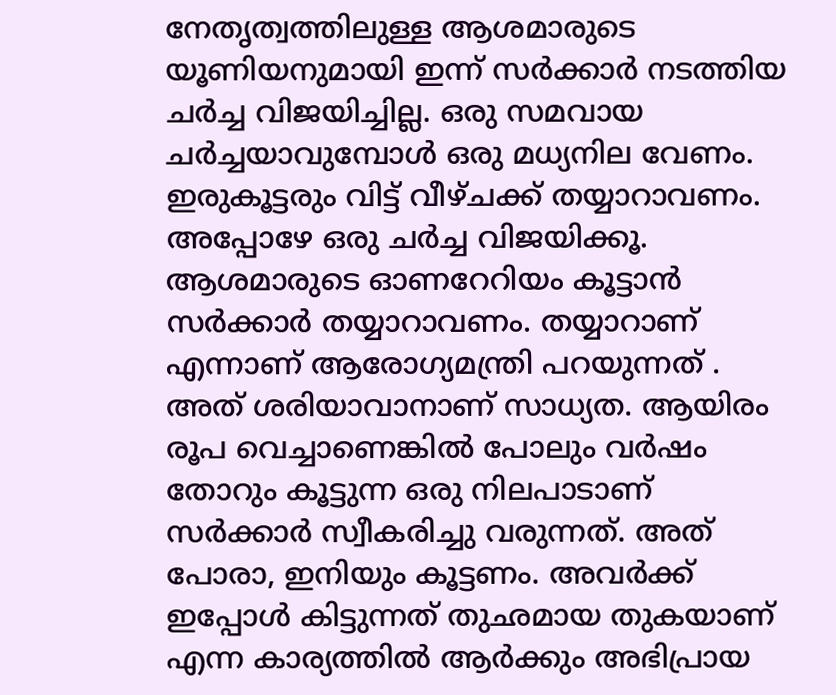നേതൃത്വത്തിലുള്ള ആശമാരുടെ യൂണിയനുമായി ഇന്ന് സർക്കാർ നടത്തിയ ചർച്ച വിജയിച്ചില്ല. ഒരു സമവായ ചർച്ചയാവുമ്പോൾ ഒരു മധ്യനില വേണം. ഇരുകൂട്ടരും വിട്ട് വീഴ്ചക്ക് തയ്യാറാവണം. അപ്പോഴേ ഒരു ചർച്ച വിജയിക്കൂ.
ആശമാരുടെ ഓണറേറിയം കൂട്ടാൻ സർക്കാർ തയ്യാറാവണം. തയ്യാറാണ് എന്നാണ് ആരോഗ്യമന്ത്രി പറയുന്നത് . അത് ശരിയാവാനാണ് സാധ്യത. ആയിരം രൂപ വെച്ചാണെങ്കിൽ പോലും വർഷം തോറും കൂട്ടുന്ന ഒരു നിലപാടാണ് സർക്കാർ സ്വീകരിച്ചു വരുന്നത്. അത് പോരാ, ഇനിയും കൂട്ടണം. അവർക്ക് ഇപ്പോൾ കിട്ടുന്നത് തുഛമായ തുകയാണ് എന്ന കാര്യത്തിൽ ആർക്കും അഭിപ്രായ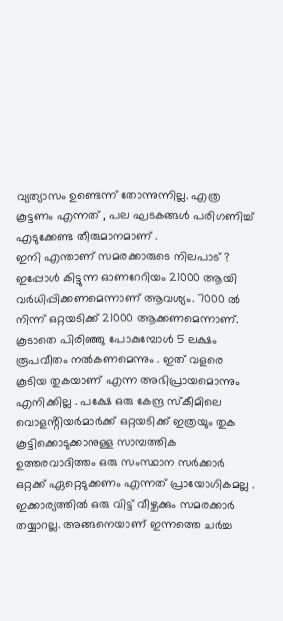വ്യത്യാസം ഉണ്ടെന്ന് തോന്നുന്നില്ല. എത്ര കൂട്ടണം എന്നത് , പല ഘടകങ്ങൾ പരിഗണിച്ച് എടുക്കേണ്ട തീരുമാനമാണ് .
ഇനി എന്താണ് സമരക്കാരുടെ നിലപാട് ? ഇപ്പോൾ കിട്ടുന്ന ഓണറേറിയം 21000 ആയി വർധിപ്പിക്കണമെന്നാണ് ആവശ്യം. 7000 ൽ നിന്ന് ഒറ്റയടിക്ക് 21000 ആക്കണമെന്നാണ്. കൂടാതെ പിരിഞ്ഞു പോകുമ്പോൾ 5 ലക്ഷം രൂപവീതം നൽകണമെന്നും . ഇത് വളരെ കൂടിയ തുകയാണ് എന്ന അഭിപ്രായമൊന്നും എനിക്കില്ല . പക്ഷേ ഒരു കേന്ദ്ര സ്കീമിലെ വൊളൻ്റിയർമാർക്ക് ഒറ്റയടിക്ക് ഇത്രയും തുക കൂട്ടിക്കൊടുക്കാനുള്ള സാമ്പത്തിക ഉത്തരവാദിത്തം ഒരു സംസ്ഥാന സർക്കാർ ഒറ്റക്ക് ഏറ്റെടുക്കണം എന്നത് പ്രായോഗികമല്ല . ഇക്കാര്യത്തിൽ ഒരു വിട്ട് വീഴ്ചക്കും സമരക്കാർ തയ്യാറല്ല. അങ്ങനെയാണ് ഇന്നത്തെ ചർച്ച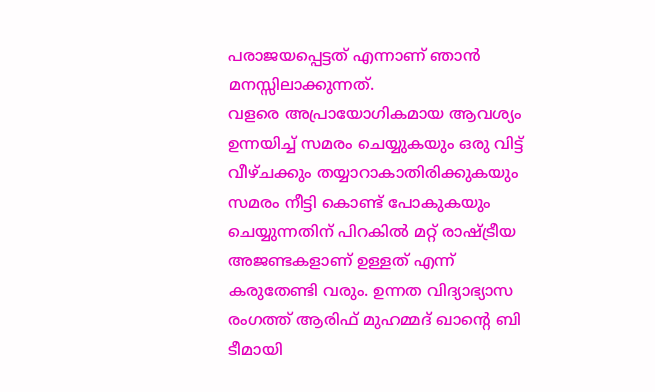പരാജയപ്പെട്ടത് എന്നാണ് ഞാൻ മനസ്സിലാക്കുന്നത്.
വളരെ അപ്രായോഗികമായ ആവശ്യം ഉന്നയിച്ച് സമരം ചെയ്യുകയും ഒരു വിട്ട് വീഴ്ചക്കും തയ്യാറാകാതിരിക്കുകയും സമരം നീട്ടി കൊണ്ട് പോകുകയും ചെയ്യുന്നതിന് പിറകിൽ മറ്റ് രാഷ്ട്രീയ അജണ്ടകളാണ് ഉള്ളത് എന്ന് കരുതേണ്ടി വരും. ഉന്നത വിദ്യാഭ്യാസ രംഗത്ത് ആരിഫ് മുഹമ്മദ് ഖാൻ്റെ ബി ടീമായി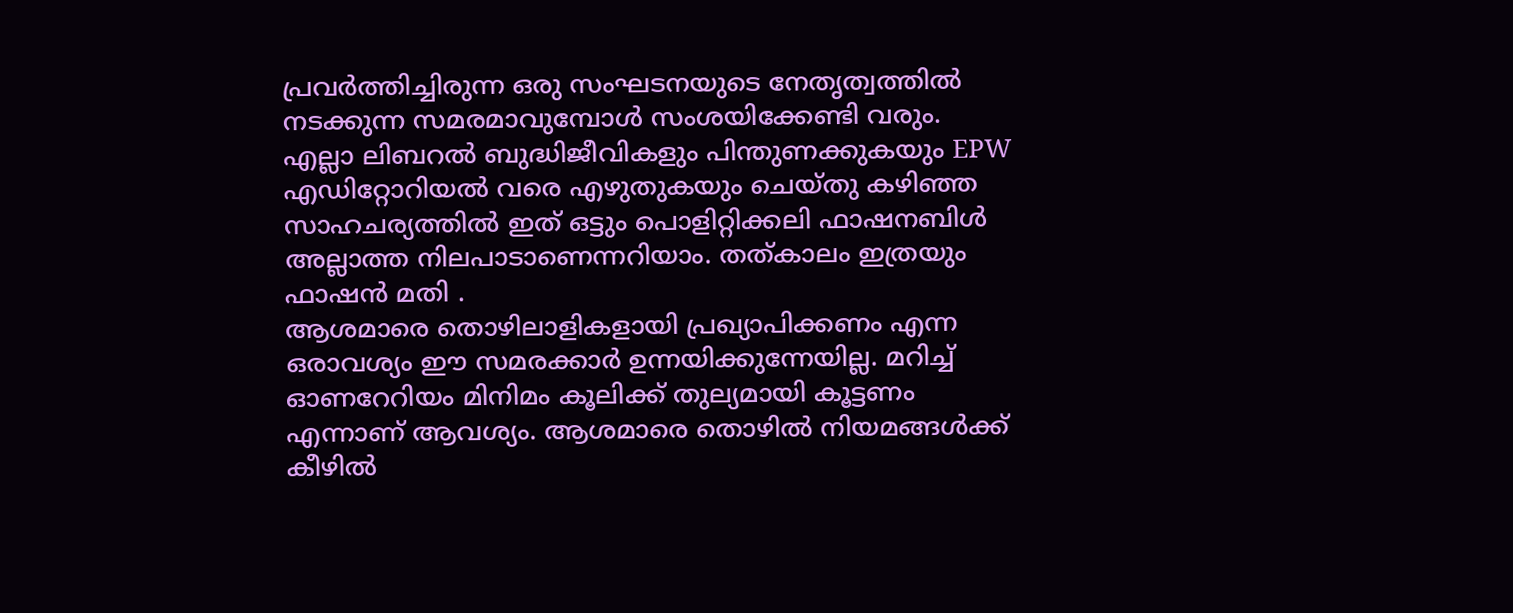പ്രവർത്തിച്ചിരുന്ന ഒരു സംഘടനയുടെ നേതൃത്വത്തിൽ നടക്കുന്ന സമരമാവുമ്പോൾ സംശയിക്കേണ്ടി വരും.
എല്ലാ ലിബറൽ ബുദ്ധിജീവികളും പിന്തുണക്കുകയും EPW എഡിറ്റോറിയൽ വരെ എഴുതുകയും ചെയ്തു കഴിഞ്ഞ സാഹചര്യത്തിൽ ഇത് ഒട്ടും പൊളിറ്റിക്കലി ഫാഷനബിൾ അല്ലാത്ത നിലപാടാണെന്നറിയാം. തത്കാലം ഇത്രയും ഫാഷൻ മതി .
ആശമാരെ തൊഴിലാളികളായി പ്രഖ്യാപിക്കണം എന്ന ഒരാവശ്യം ഈ സമരക്കാർ ഉന്നയിക്കുന്നേയില്ല. മറിച്ച് ഓണറേറിയം മിനിമം കൂലിക്ക് തുല്യമായി കൂട്ടണം എന്നാണ് ആവശ്യം. ആശമാരെ തൊഴിൽ നിയമങ്ങൾക്ക് കീഴിൽ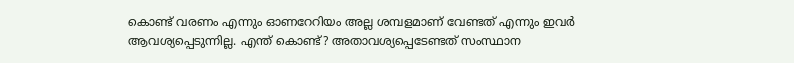കൊണ്ട് വരണം എന്നും ഓണറേറിയം അല്ല ശമ്പളമാണ് വേണ്ടത് എന്നും ഇവർ ആവശ്യപ്പെടുന്നില്ല. എന്ത് കൊണ്ട്? അതാവശ്യപ്പെടേണ്ടത് സംസ്ഥാന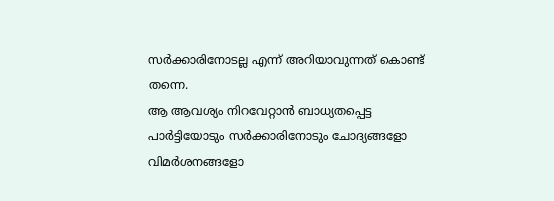സർക്കാരിനോടല്ല എന്ന് അറിയാവുന്നത് കൊണ്ട് തന്നെ.
ആ ആവശ്യം നിറവേറ്റാൻ ബാധ്യതപ്പെട്ട പാർട്ടിയോടും സർക്കാരിനോടും ചോദ്യങ്ങളോ വിമർശനങ്ങളോ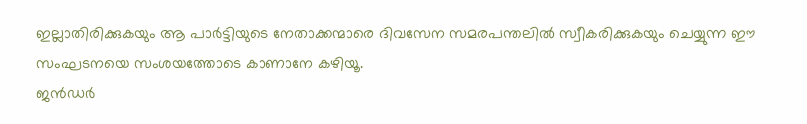ഇല്ലാതിരിക്കുകയും ആ പാർട്ടിയുടെ നേതാക്കന്മാരെ ദിവസേന സമരപന്തലിൽ സ്വീകരിക്കുകയും ചെയ്യുന്ന ഈ സംഘടനയെ സംശയത്തോടെ കാണാനേ കഴിയൂ.
ജൻഡർ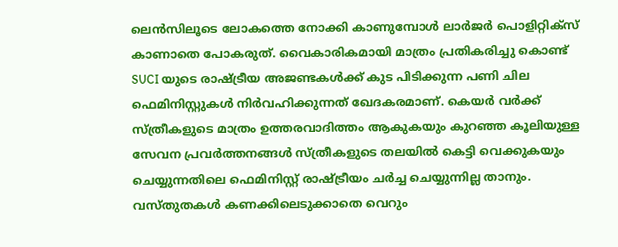ലെൻസിലൂടെ ലോകത്തെ നോക്കി കാണുമ്പോൾ ലാർജർ പൊളിറ്റിക്സ് കാണാതെ പോകരുത്. വൈകാരികമായി മാത്രം പ്രതികരിച്ചു കൊണ്ട് SUCI യുടെ രാഷ്ട്രീയ അജണ്ടകൾക്ക് കുട പിടിക്കുന്ന പണി ചില ഫെമിനിസ്റ്റുകൾ നിർവഹിക്കുന്നത് ഖേദകരമാണ്. കെയർ വർക്ക് സ്ത്രീകളുടെ മാത്രം ഉത്തരവാദിത്തം ആകുകയും കുറഞ്ഞ കൂലിയുള്ള സേവന പ്രവർത്തനങ്ങൾ സ്ത്രീകളുടെ തലയിൽ കെട്ടി വെക്കുകയും ചെയ്യുന്നതിലെ ഫെമിനിസ്റ്റ് രാഷ്ട്രീയം ചർച്ച ചെയ്യുന്നില്ല താനും.
വസ്തുതകൾ കണക്കിലെടുക്കാതെ വെറും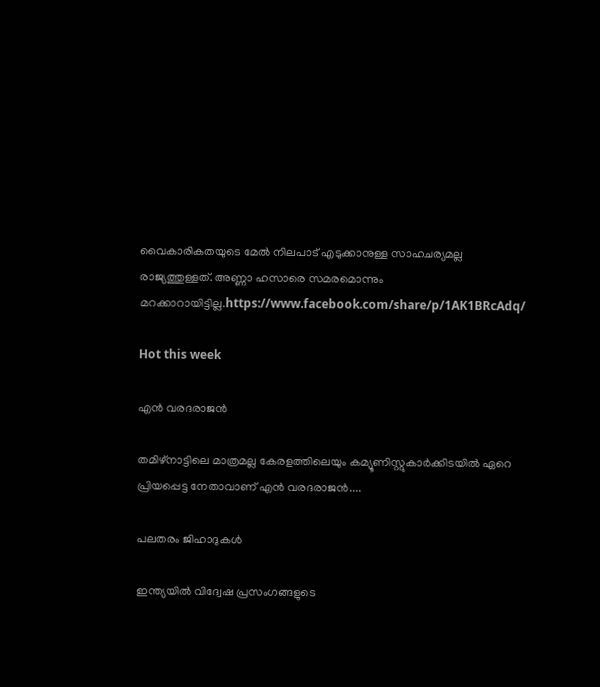വൈകാരികതയുടെ മേൽ നിലപാട് എടുക്കാനുള്ള സാഹചര്യമല്ല രാജ്യത്തുള്ളത്. അണ്ണാ ഹസാരെ സമരമൊന്നും മറക്കാറായിട്ടില്ല.https://www.facebook.com/share/p/1AK1BRcAdq/

Hot this week

എൻ വരദരാജൻ

തമിഴ്‌നാട്ടിലെ മാത്രമല്ല കേരളത്തിലെയും കമ്യൂണിസ്റ്റുകാർക്കിടയിൽ ഏറെ പ്രിയപ്പെട്ട നേതാവാണ്‌ എൻ വരദരാജൻ....

പലതരം ജിഹാദുകൾ

ഇന്ത്യയിൽ വിദ്വേഷ പ്രസംഗങ്ങളുടെ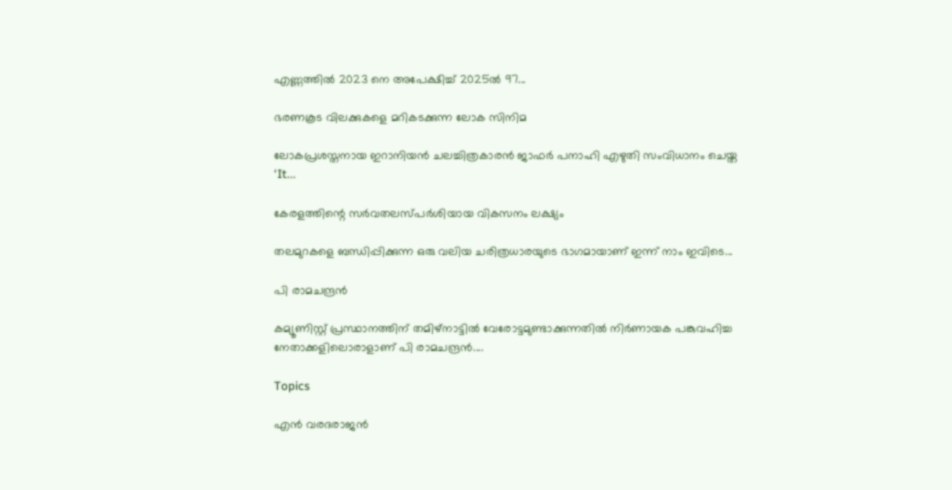എണ്ണത്തിൽ 2023 നെ അപേക്ഷിച്ച് 2025ൽ 97...

ഭരണകൂട വിലക്കുകളെ മറികടക്കുന്ന ലോക സിനിമ

ലോകപ്രശസ്തനായ ഇറാനിയൻ ചലച്ചിത്രകാരൻ ജാഫർ പനാഹി എഴുതി സംവിധാനം ചെയ്ത ‘It...

കേരളത്തിന്റെ സർവതലസ്പർശിയായ വികസനം ലക്ഷ്യം

തലമുറകളെ ബന്ധിപ്പിക്കുന്ന ഒരു വലിയ ചരിത്രധാരയുടെ ഭാഗമായാണ് ഇന്ന് നാം ഇവിടെ...

പി രാമചന്ദ്രൻ

കമ്യൂണിസ്റ്റ്‌ പ്രസ്ഥാനത്തിന്‌ തമിഴ്‌നാട്ടിൽ വേരോട്ടമുണ്ടാക്കുന്നതിൽ നിർണായക പങ്കുവഹിച്ച നേതാക്കളിലൊരാളാണ്‌ പി രാമചന്ദ്രൻ....

Topics

എൻ വരദരാജൻ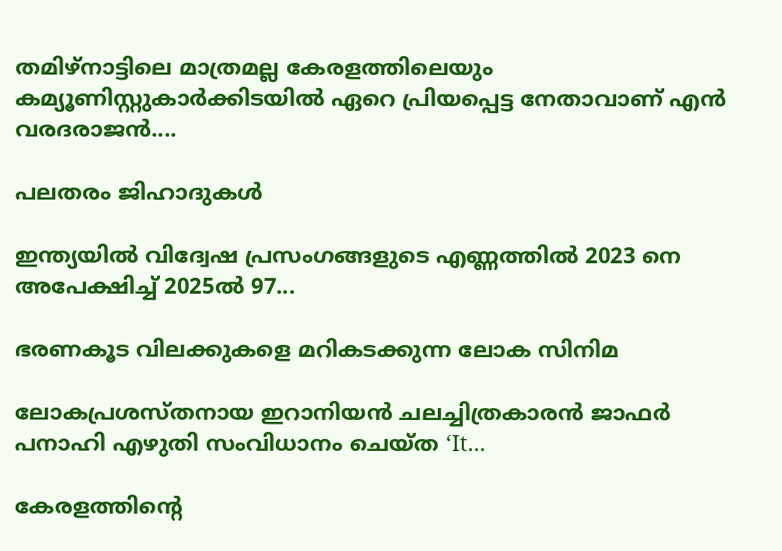തമിഴ്‌നാട്ടിലെ മാത്രമല്ല കേരളത്തിലെയും കമ്യൂണിസ്റ്റുകാർക്കിടയിൽ ഏറെ പ്രിയപ്പെട്ട നേതാവാണ്‌ എൻ വരദരാജൻ....

പലതരം ജിഹാദുകൾ

ഇന്ത്യയിൽ വിദ്വേഷ പ്രസംഗങ്ങളുടെ എണ്ണത്തിൽ 2023 നെ അപേക്ഷിച്ച് 2025ൽ 97...

ഭരണകൂട വിലക്കുകളെ മറികടക്കുന്ന ലോക സിനിമ

ലോകപ്രശസ്തനായ ഇറാനിയൻ ചലച്ചിത്രകാരൻ ജാഫർ പനാഹി എഴുതി സംവിധാനം ചെയ്ത ‘It...

കേരളത്തിന്റെ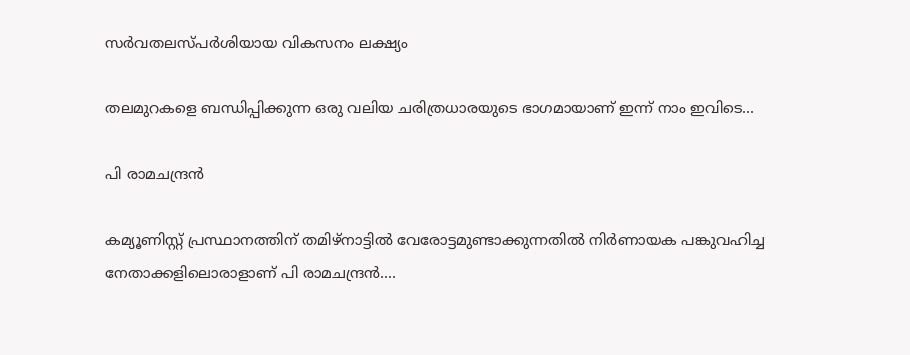സർവതലസ്പർശിയായ വികസനം ലക്ഷ്യം

തലമുറകളെ ബന്ധിപ്പിക്കുന്ന ഒരു വലിയ ചരിത്രധാരയുടെ ഭാഗമായാണ് ഇന്ന് നാം ഇവിടെ...

പി രാമചന്ദ്രൻ

കമ്യൂണിസ്റ്റ്‌ പ്രസ്ഥാനത്തിന്‌ തമിഴ്‌നാട്ടിൽ വേരോട്ടമുണ്ടാക്കുന്നതിൽ നിർണായക പങ്കുവഹിച്ച നേതാക്കളിലൊരാളാണ്‌ പി രാമചന്ദ്രൻ....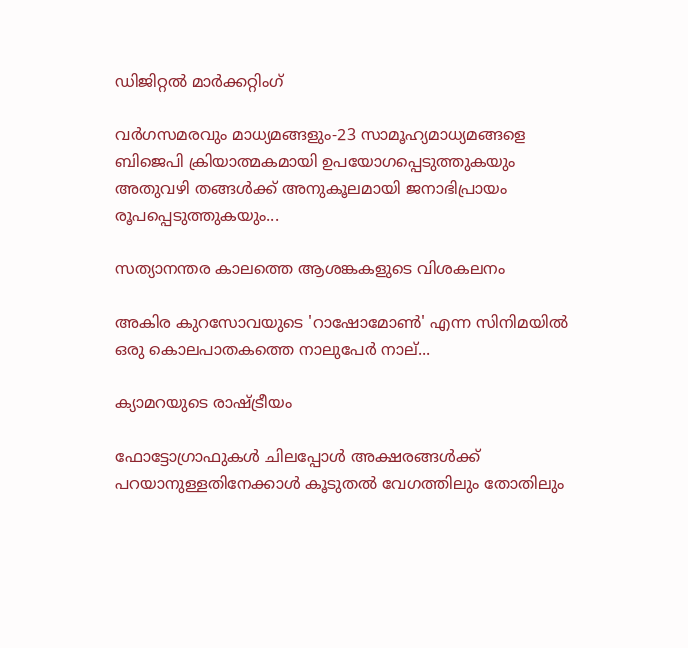ഡിജിറ്റൽ മാർക്കറ്റിംഗ്

വർഗസമരവും മാധ്യമങ്ങളും-23 സാമൂഹ്യമാധ്യമങ്ങളെ ബിജെപി ക്രിയാത്മകമായി ഉപയോഗപ്പെടുത്തുകയും അതുവഴി തങ്ങൾക്ക് അനുകൂലമായി ജനാഭിപ്രായം രൂപപ്പെടുത്തുകയും...

സത്യാനന്തര കാലത്തെ ആശങ്കകളുടെ വിശകലനം

അകിര കുറസോവയുടെ 'റാഷോമോൺ' എന്ന സിനിമയിൽ ഒരു കൊലപാതകത്തെ നാലുപേർ നാല്...

ക്യാമറയുടെ രാഷ്‌ട്രീയം

ഫോട്ടോഗ്രാഫുകൾ ചിലപ്പോൾ അക്ഷരങ്ങൾക്ക്‌ പറയാനുള്ളതിനേക്കാൾ കൂടുതൽ വേഗത്തിലും തോതിലും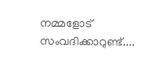നമ്മളോട്‌ സംവദിക്കാറുണ്ട്‌....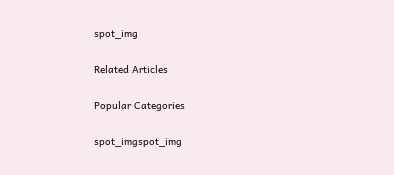spot_img

Related Articles

Popular Categories

spot_imgspot_img